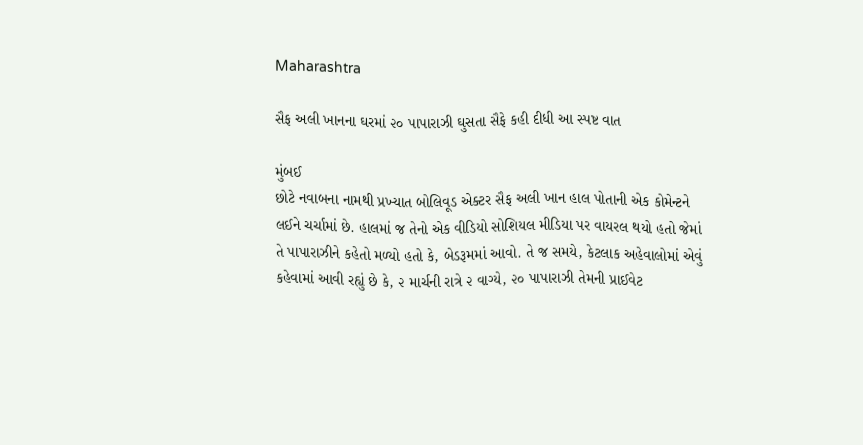Maharashtra

સૈફ અલી ખાનના ઘરમાં ૨૦ પાપારાઝી ઘુસતા સૈફે કહી દીધી આ સ્પષ્ટ વાત

મુંબઈ
છોટે નવાબના નામથી પ્રખ્યાત બોલિવૂડ એક્ટર સૈફ અલી ખાન હાલ પોતાની એક કોમેન્ટને લઈને ચર્ચામાં છે. હાલમાં જ તેનો એક વીડિયો સોશિયલ મીડિયા પર વાયરલ થયો હતો જેમાં તે પાપારાઝીને કહેતો મળ્યો હતો કે, બેડરૂમમાં આવો. તે જ સમયે, કેટલાક અહેવાલોમાં એવું કહેવામાં આવી રહ્યું છે કે, ૨ માર્ચની રાત્રે ૨ વાગ્યે, ૨૦ પાપારાઝી તેમની પ્રાઈવેટ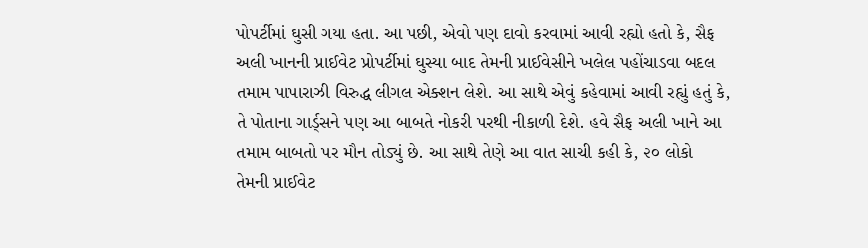પોપર્ટીમાં ઘુસી ગયા હતા. આ પછી, એવો પણ દાવો કરવામાં આવી રહ્યો હતો કે, સૈફ અલી ખાનની પ્રાઈવેટ પ્રોપર્ટીમાં ઘુસ્યા બાદ તેમની પ્રાઈવેસીને ખલેલ પહોંચાડવા બદલ તમામ પાપારાઝી વિરુદ્ધ લીગલ એક્શન લેશે. આ સાથે એવું કહેવામાં આવી રહ્યું હતું કે, તે પોતાના ગાર્ડ્‌સને પણ આ બાબતે નોકરી પરથી નીકાળી દેશે. હવે સૈફ અલી ખાને આ તમામ બાબતો પર મૌન તોડ્યું છે. આ સાથે તેણે આ વાત સાચી કહી કે, ૨૦ લોકો તેમની પ્રાઈવેટ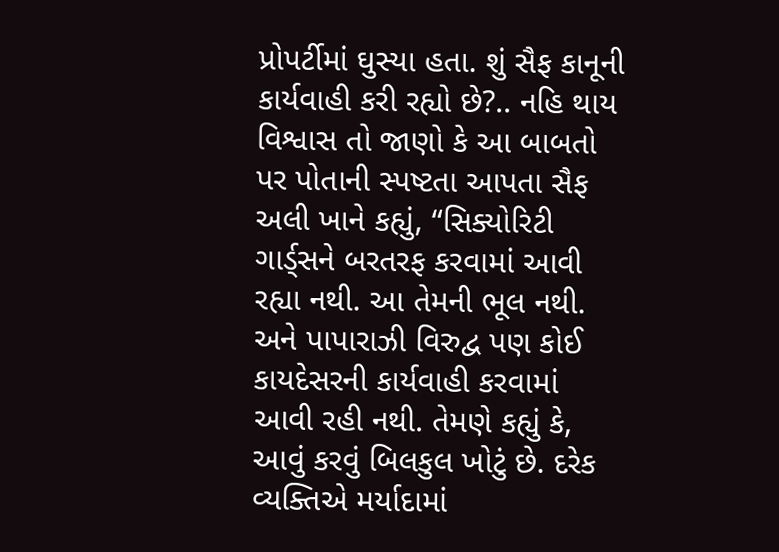પ્રોપર્ટીમાં ઘુસ્યા હતા. શું સૈફ કાનૂની કાર્યવાહી કરી રહ્યો છે?.. નહિ થાય વિશ્વાસ તો જાણો કે આ બાબતો પર પોતાની સ્પષ્ટતા આપતા સૈફ અલી ખાને કહ્યું, “સિક્યોરિટી ગાર્ડ્‌સને બરતરફ કરવામાં આવી રહ્યા નથી. આ તેમની ભૂલ નથી. અને પાપારાઝી વિરુદ્વ પણ કોઈ કાયદેસરની કાર્યવાહી કરવામાં આવી રહી નથી. તેમણે કહ્યું કે, આવું કરવું બિલકુલ ખોટું છે. દરેક વ્યક્તિએ મર્યાદામાં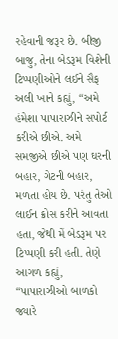રહેવાની જરૂર છે. બીજી બાજુ, તેના બેડરૂમ વિશેની ટિપ્પણીઓને લઈને સૈફ અલી ખાને કહ્યું, “અમે હંમેશા પાપારાઝીને સપોર્ટ કરીએ છીએ. અમે સમજીએ છીએ પણ ઘરની બહાર, ગેટની બહાર, મળતા હોય છે. પરંતુ તેઓ લાઈન ક્રોસ કરીને આવતા હતા, જેથી મેં બેડરૂમ પર ટિપ્પણી કરી હતી. તેણે આગળ કહ્યું, “પાપારાઝીઓ બાળકો જ્યારે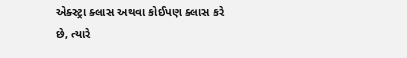એક્સ્ટ્રા ક્લાસ અથવા કોઈપણ ક્લાસ કરે છે, ત્યારે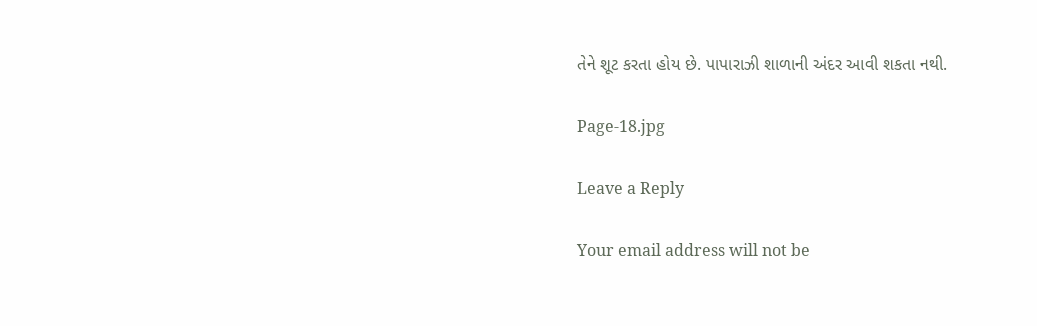તેને શૂટ કરતા હોય છે. પાપારાઝી શાળાની અંદર આવી શકતા નથી.

Page-18.jpg

Leave a Reply

Your email address will not be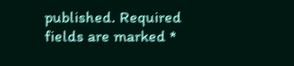published. Required fields are marked *